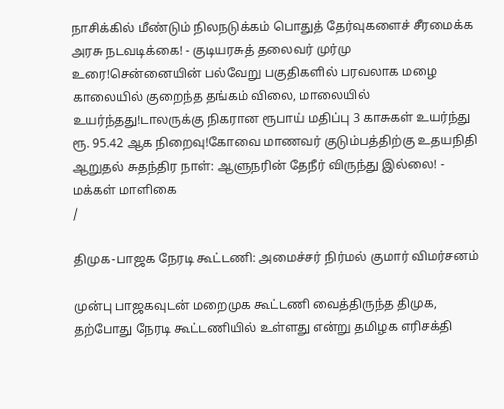நாசிக்கில் மீண்டும் நிலநடுக்கம் பொதுத் தேர்வுகளைச் சீரமைக்க அரசு நடவடிக்கை! - குடியரசுத் தலைவர் முர்மு உரை!சென்னையின் பல்வேறு பகுதிகளில் பரவலாக மழை காலையில் குறைந்த தங்கம் விலை, மாலையில் உயர்ந்தது!டாலருக்கு நிகரான ரூபாய் மதிப்பு 3 காசுகள் உயர்ந்து ரூ. 95.42 ஆக நிறைவு!கோவை மாணவர் குடும்பத்திற்கு உதயநிதி ஆறுதல் சுதந்திர நாள்: ஆளுநரின் தேநீர் விருந்து இல்லை! - மக்கள் மாளிகை
/

திமுக-பாஜக நேரடி கூட்டணி: அமைச்சர் நிர்மல் குமார் விமர்சனம்

முன்பு பாஜகவுடன் மறைமுக கூட்டணி வைத்திருந்த திமுக, தற்போது நேரடி கூட்டணியில் உள்ளது என்று தமிழக எரிசக்தி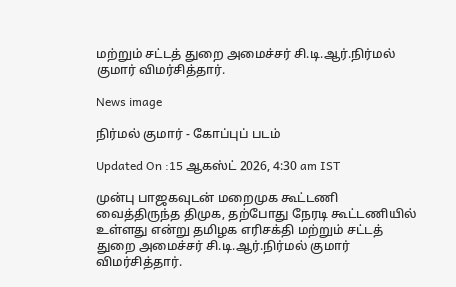மற்றும் சட்டத் துறை அமைச்சர் சி.டி.ஆர்.நிர்மல் குமார் விமர்சித்தார்.

News image

நிர்மல் குமார் - கோப்புப் படம்

Updated On :15 ஆகஸ்ட் 2026, 4:30 am IST

முன்பு பாஜகவுடன் மறைமுக கூட்டணி வைத்திருந்த திமுக, தற்போது நேரடி கூட்டணியில் உள்ளது என்று தமிழக எரிசக்தி மற்றும் சட்டத் துறை அமைச்சர் சி.டி.ஆர்.நிர்மல் குமார் விமர்சித்தார்.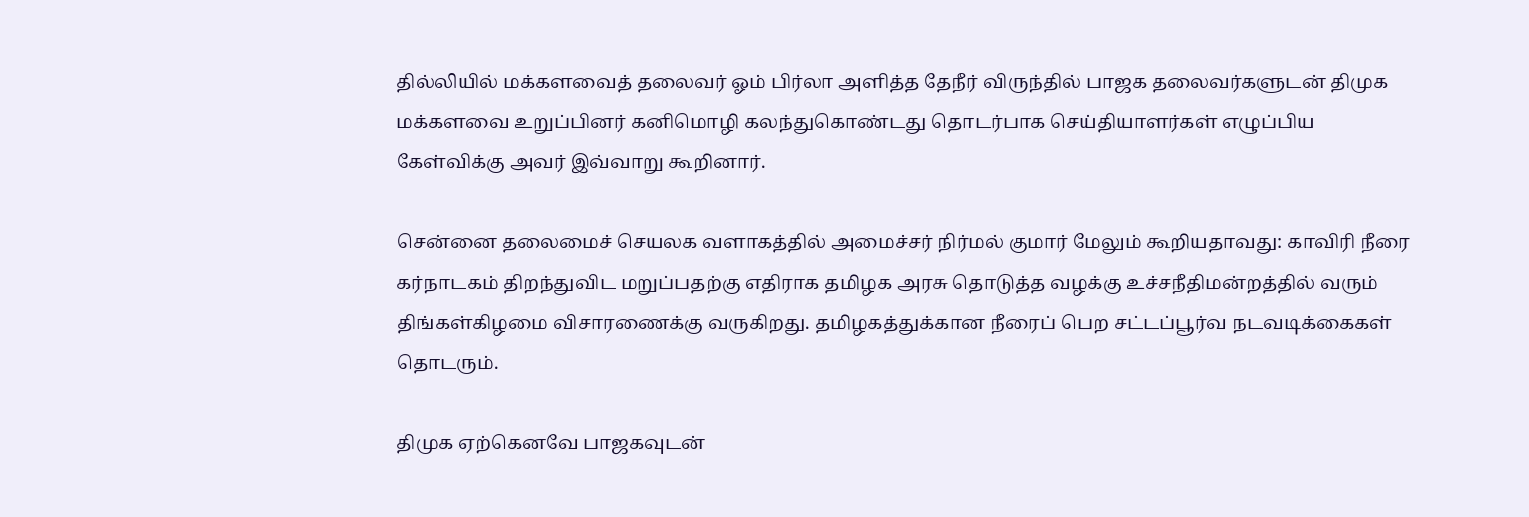தில்லியில் மக்களவைத் தலைவர் ஓம் பிர்லா அளித்த தேநீர் விருந்தில் பாஜக தலைவர்களுடன் திமுக மக்களவை உறுப்பினர் கனிமொழி கலந்துகொண்டது தொடர்பாக செய்தியாளர்கள் எழுப்பிய கேள்விக்கு அவர் இவ்வாறு கூறினார்.

சென்னை தலைமைச் செயலக வளாகத்தில் அமைச்சர் நிர்மல் குமார் மேலும் கூறியதாவது: காவிரி நீரை கர்நாடகம் திறந்துவிட மறுப்பதற்கு எதிராக தமிழக அரசு தொடுத்த வழக்கு உச்சநீதிமன்றத்தில் வரும் திங்கள்கிழமை விசாரணைக்கு வருகிறது. தமிழகத்துக்கான நீரைப் பெற சட்டப்பூர்வ நடவடிக்கைகள் தொடரும்.

திமுக ஏற்கெனவே பாஜகவுடன்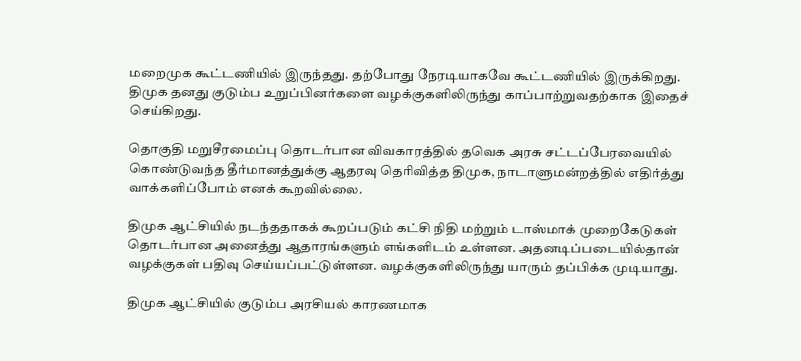மறைமுக கூட்டணியில் இருந்தது. தற்போது நேரடியாகவே கூட்டணியில் இருக்கிறது. திமுக தனது குடும்ப உறுப்பினர்களை வழக்குகளிலிருந்து காப்பாற்றுவதற்காக இதைச் செய்கிறது.

தொகுதி மறுசீரமைப்பு தொடர்பான விவகாரத்தில் தவெக அரசு சட்டப்பேரவையில் கொண்டுவந்த தீர்மானத்துக்கு ஆதரவு தெரிவித்த திமுக, நாடாளுமன்றத்தில் எதிர்த்து வாக்களிப்போம் எனக் கூறவில்லை.

திமுக ஆட்சியில் நடந்ததாகக் கூறப்படும் கட்சி நிதி மற்றும் டாஸ்மாக் முறைகேடுகள் தொடர்பான அனைத்து ஆதாரங்களும் எங்களிடம் உள்ளன. அதனடிப்படையில்தான் வழக்குகள் பதிவு செய்யப்பட்டுள்ளன. வழக்குகளிலிருந்து யாரும் தப்பிக்க முடியாது.

திமுக ஆட்சியில் குடும்ப அரசியல் காரணமாக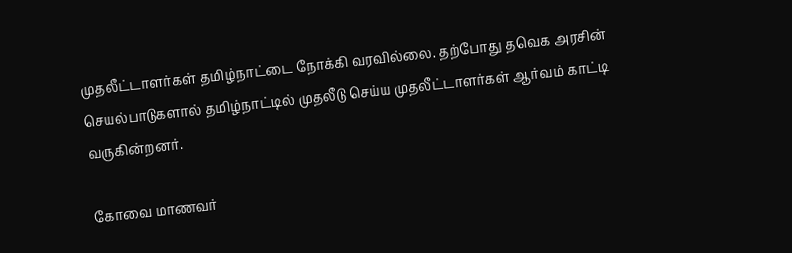முதலீட்டாளர்கள் தமிழ்நாட்டை நோக்கி வரவில்லை. தற்போது தவெக அரசின் செயல்பாடுகளால் தமிழ்நாட்டில் முதலீடு செய்ய முதலீட்டாளர்கள் ஆர்வம் காட்டி வருகின்றனர்.

கோவை மாணவர்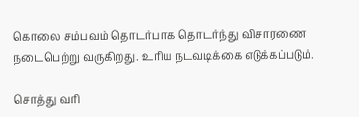கொலை சம்பவம் தொடர்பாக தொடர்ந்து விசாரணை நடைபெற்று வருகிறது. உரிய நடவடிக்கை எடுக்கப்படும்.

சொத்து வரி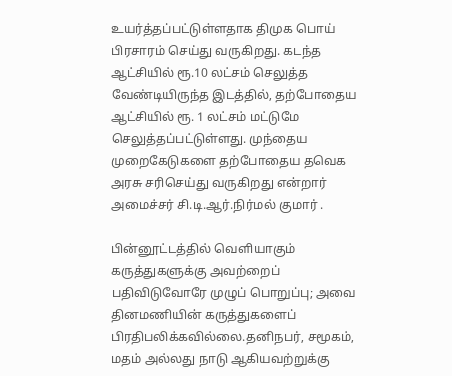உயர்த்தப்பட்டுள்ளதாக திமுக பொய் பிரசாரம் செய்து வருகிறது. கடந்த ஆட்சியில் ரூ.10 லட்சம் செலுத்த வேண்டியிருந்த இடத்தில், தற்போதைய ஆட்சியில் ரூ. 1 லட்சம் மட்டுமே செலுத்தப்பட்டுள்ளது. முந்தைய முறைகேடுகளை தற்போதைய தவெக அரசு சரிசெய்து வருகிறது என்றார் அமைச்சர் சி.டி.ஆர்.நிர்மல் குமார் .

பின்னூட்டத்தில் வெளியாகும் கருத்துகளுக்கு அவற்றைப் பதிவிடுவோரே முழுப் பொறுப்பு; அவை தினமணியின் கருத்துகளைப் பிரதிபலிக்கவில்லை.தனிநபர், சமூகம், மதம் அல்லது நாடு ஆகியவற்றுக்கு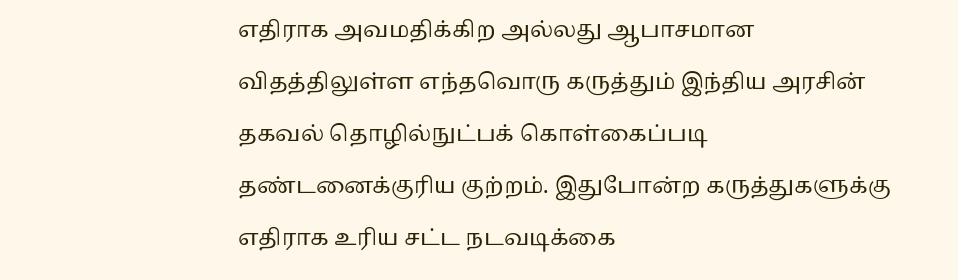எதிராக அவமதிக்கிற அல்லது ஆபாசமான விதத்திலுள்ள எந்தவொரு கருத்தும் இந்திய அரசின் தகவல் தொழில்நுட்பக் கொள்கைப்படி தண்டனைக்குரிய குற்றம். இதுபோன்ற கருத்துகளுக்கு எதிராக உரிய சட்ட நடவடிக்கை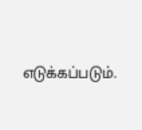எடுக்கப்படும்.